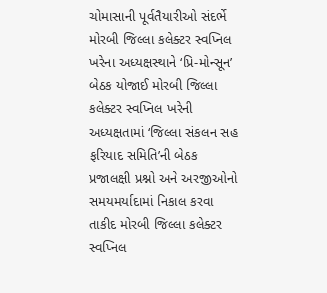ચોમાસાની પૂર્વતૈયારીઓ સંદર્ભે મોરબી જિલ્લા કલેક્ટર સ્વપ્નિલ ખરેના અધ્યક્ષસ્થાને ‘પ્રિ-મોન્સૂન’ બેઠક યોજાઈ મોરબી જિલ્લા કલેક્ટર સ્વપ્નિલ ખરેની અધ્યક્ષતામાં ‘જિલ્લા સંકલન સહ ફરિયાદ સમિતિ’ની બેઠક પ્રજાલક્ષી પ્રશ્નો અને અરજીઓનો સમયમર્યાદામાં નિકાલ કરવા તાકીદ મોરબી જિલ્લા કલેક્ટર સ્વપ્નિલ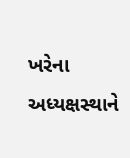ખરેના અધ્યક્ષસ્થાને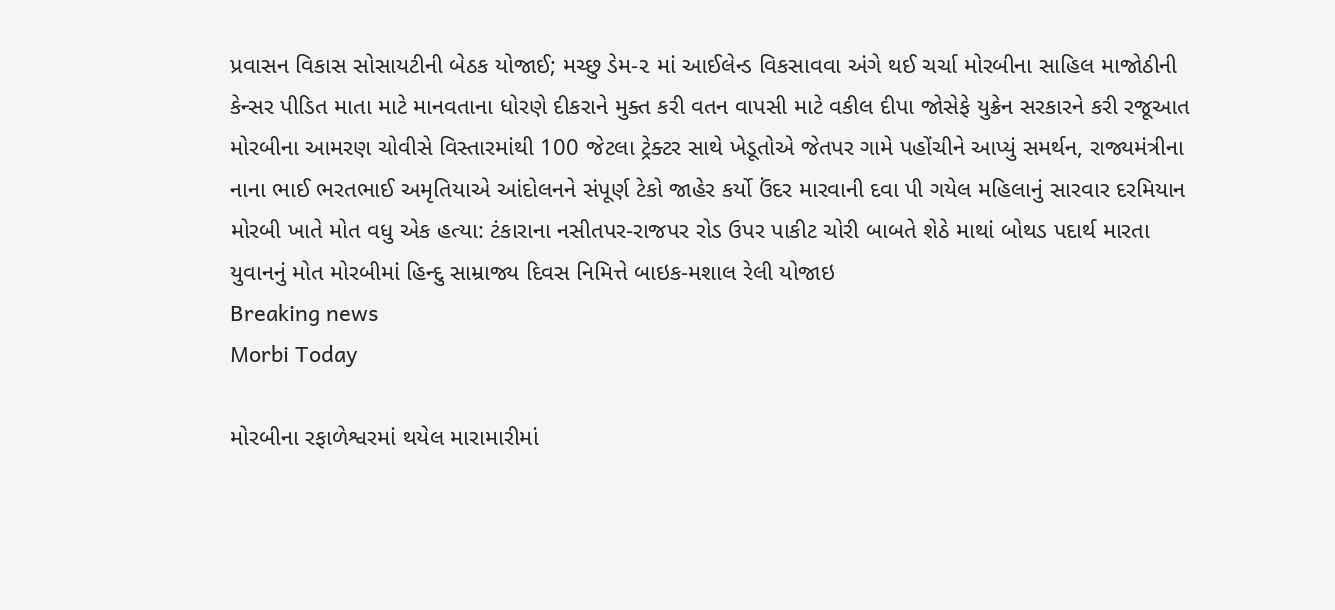પ્રવાસન વિકાસ સોસાયટીની બેઠક યોજાઈ; મચ્છુ ડેમ-૨ માં આઈલેન્ડ વિકસાવવા અંગે થઈ ચર્ચા મોરબીના સાહિલ માજોઠીની કેન્સર પીડિત માતા માટે માનવતાના ધોરણે દીકરાને મુક્ત કરી વતન વાપસી માટે વકીલ દીપા જોસેફે યુક્રેન સરકારને કરી રજૂઆત મોરબીના આમરણ ચોવીસે વિસ્તારમાંથી 100 જેટલા ટ્રેક્ટર સાથે ખેડૂતોએ જેતપર ગામે પહોંચીને આપ્યું સમર્થન, રાજ્યમંત્રીના નાના ભાઈ ભરતભાઈ અમૃતિયાએ આંદોલનને સંપૂર્ણ ટેકો જાહેર કર્યો ઉંદર મારવાની દવા પી ગયેલ મહિલાનું સારવાર દરમિયાન મોરબી ખાતે મોત વધુ એક હત્યા: ટંકારાના નસીતપર-રાજપર રોડ ઉપર પાકીટ ચોરી બાબતે શેઠે માથાં બોથડ પદાર્થ મારતા યુવાનનું મોત મોરબીમાં હિન્દુ સામ્રાજ્ય દિવસ નિમિત્તે બાઇક-મશાલ રેલી યોજાઇ
Breaking news
Morbi Today

મોરબીના રફાળેશ્વરમાં થયેલ મારામારીમાં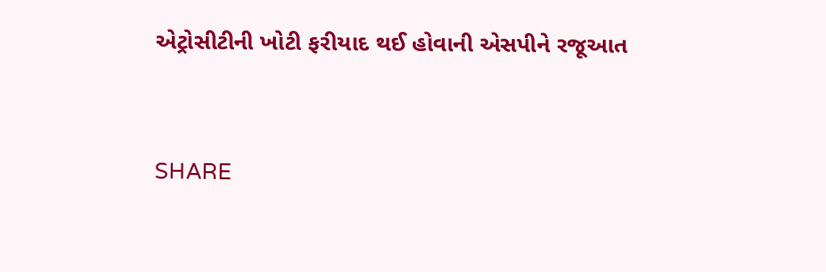એટ્રોસીટીની ખોટી ફરીયાદ થઈ હોવાની એસપીને રજૂઆત


SHARE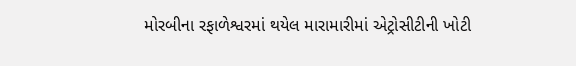મોરબીના રફાળેશ્વરમાં થયેલ મારામારીમાં એટ્રોસીટીની ખોટી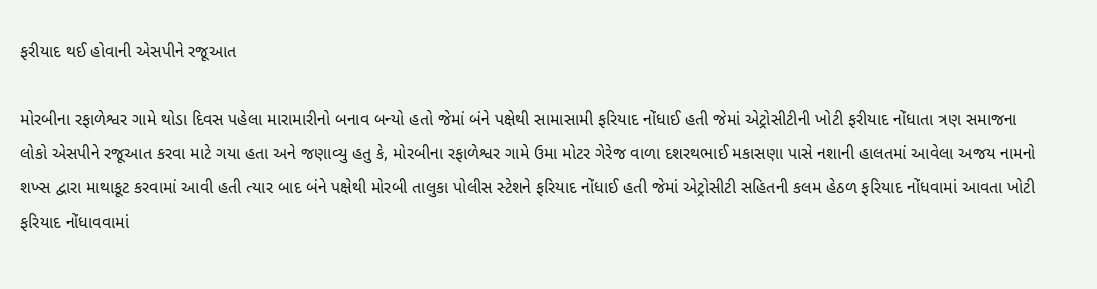ફરીયાદ થઈ હોવાની એસપીને રજૂઆત

મોરબીના રફાળેશ્વર ગામે થોડા દિવસ પહેલા મારામારીનો બનાવ બન્યો હતો જેમાં બંને પક્ષેથી સામાસામી ફરિયાદ નોંધાઈ હતી જેમાં એટ્રોસીટીની ખોટી ફરીયાદ નોંધાતા ત્રણ સમાજના લોકો એસપીને રજૂઆત કરવા માટે ગયા હતા અને જણાવ્યુ હતુ કે, મોરબીના રફાળેશ્વર ગામે ઉમા મોટર ગેરેજ વાળા દશરથભાઈ મકાસણા પાસે નશાની હાલતમાં આવેલા અજય નામનો શખ્સ દ્વારા માથાકૂટ કરવામાં આવી હતી ત્યાર બાદ બંને પક્ષેથી મોરબી તાલુકા પોલીસ સ્ટેશને ફરિયાદ નોંધાઈ હતી જેમાં એટ્રોસીટી સહિતની કલમ હેઠળ ફરિયાદ નોંધવામાં આવતા ખોટી ફરિયાદ નોંધાવવામાં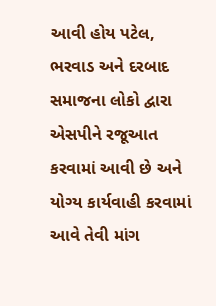આવી હોય પટેલ, ભરવાડ અને દરબાદ સમાજના લોકો દ્વારા એસપીને રજૂઆત કરવામાં આવી છે અને યોગ્ય કાર્યવાહી કરવામાં આવે તેવી માંગ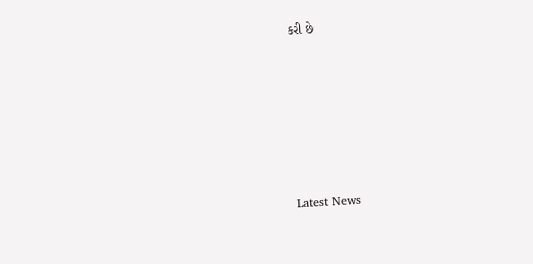કરી છે






Latest News